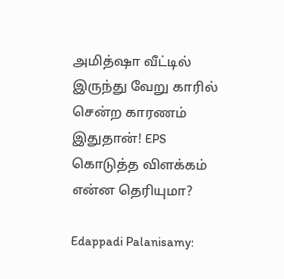அமித்ஷா வீட்டில் இருந்து வேறு காரில் சென்ற காரணம் இதுதான்! EPS கொடுத்த விளக்கம் என்ன தெரியுமா?

Edappadi Palanisamy: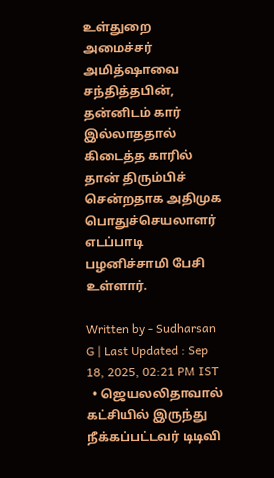உள்துறை அமைச்சர் அமித்ஷாவை சந்தித்தபின், தன்னிடம் கார் இல்லாததால் கிடைத்த காரில் தான் திரும்பிச் சென்றதாக அதிமுக பொதுச்செயலாளர் எடப்பாடி பழனிச்சாமி பேசி உள்ளார்.

Written by - Sudharsan G | Last Updated : Sep 18, 2025, 02:21 PM IST
  • ஜெயலலிதாவால் கட்சியில் இருந்து நீக்கப்பட்டவர் டிடிவி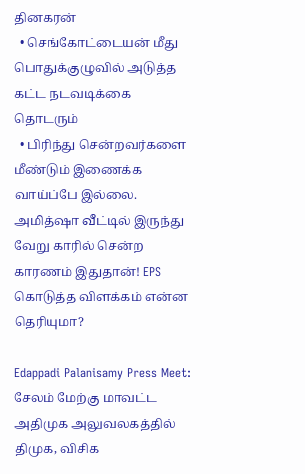தினகரன்
  • செங்கோட்டையன் மீது பொதுக்குழுவில் அடுத்த கட்ட நடவடிக்கை தொடரும்
  • பிரிந்து சென்றவர்களை மீண்டும் இணைக்க வாய்ப்பே இல்லை.
அமித்ஷா வீட்டில் இருந்து வேறு காரில் சென்ற காரணம் இதுதான்! EPS கொடுத்த விளக்கம் என்ன தெரியுமா?

Edappadi Palanisamy Press Meet: சேலம் மேற்கு மாவட்ட அதிமுக அலுவலகத்தில் திமுக, விசிக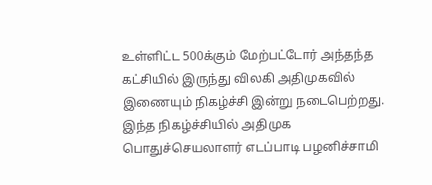உள்ளிட்ட 500க்கும் மேற்பட்டோர் அந்தந்த கட்சியில் இருந்து விலகி அதிமுகவில் இணையும் நிகழ்ச்சி இன்று நடைபெற்றது. இந்த நிகழ்ச்சியில் அதிமுக பொதுச்செயலாளர் எடப்பாடி பழனிச்சாமி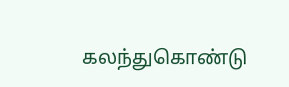கலந்துகொண்டு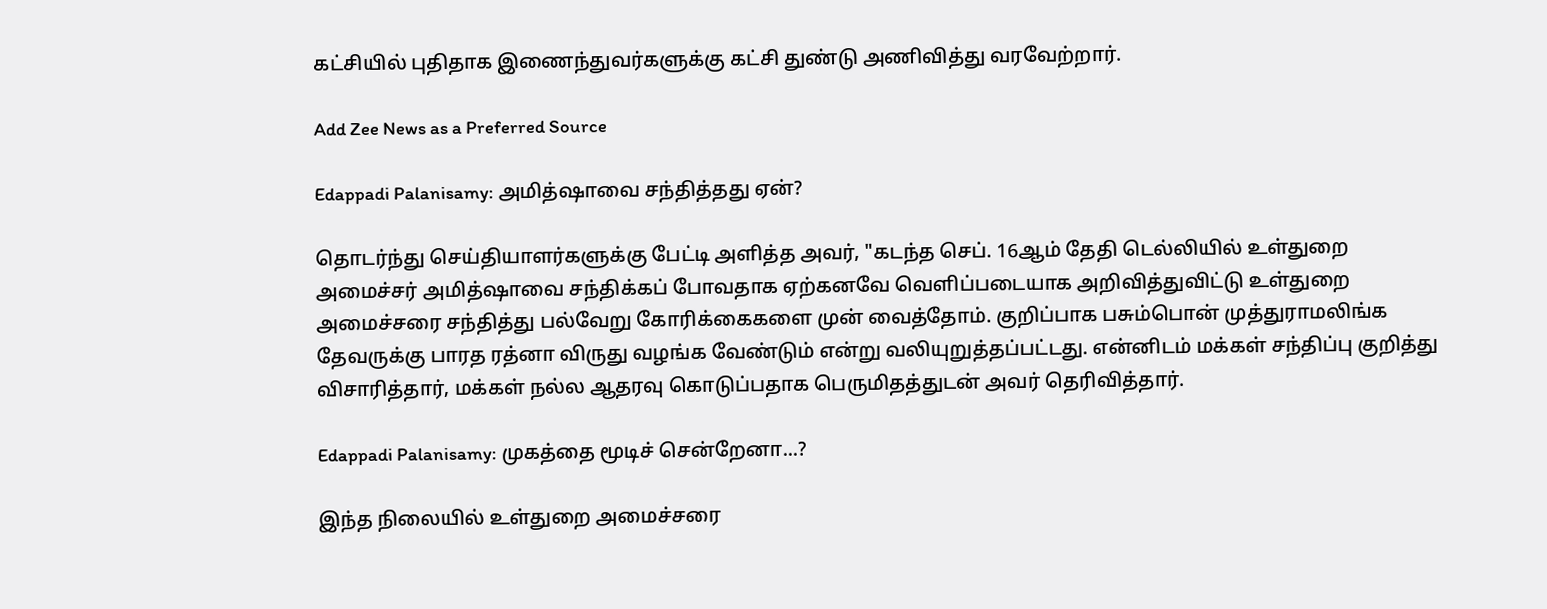கட்சியில் புதிதாக இணைந்துவர்களுக்கு கட்சி துண்டு அணிவித்து வரவேற்றார்.

Add Zee News as a Preferred Source

Edappadi Palanisamy: அமித்ஷாவை சந்தித்தது ஏன்?

தொடர்ந்து செய்தியாளர்களுக்கு பேட்டி அளித்த அவர், "கடந்த செப். 16ஆம் தேதி டெல்லியில் உள்துறை அமைச்சர் அமித்ஷாவை சந்திக்கப் போவதாக ஏற்கனவே வெளிப்படையாக அறிவித்துவிட்டு உள்துறை அமைச்சரை சந்தித்து பல்வேறு கோரிக்கைகளை முன் வைத்தோம். குறிப்பாக பசும்பொன் முத்துராமலிங்க தேவருக்கு பாரத ரத்னா விருது வழங்க வேண்டும் என்று வலியுறுத்தப்பட்டது. என்னிடம் மக்கள் சந்திப்பு குறித்து விசாரித்தார், மக்கள் நல்ல ஆதரவு கொடுப்பதாக பெருமிதத்துடன் அவர் தெரிவித்தார்.

Edappadi Palanisamy: முகத்தை மூடிச் சென்றேனா...?

இந்த நிலையில் உள்துறை அமைச்சரை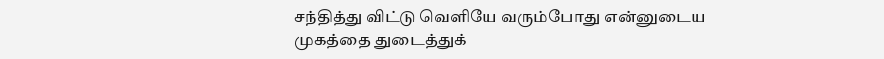சந்தித்து விட்டு வெளியே வரும்போது என்னுடைய முகத்தை துடைத்துக்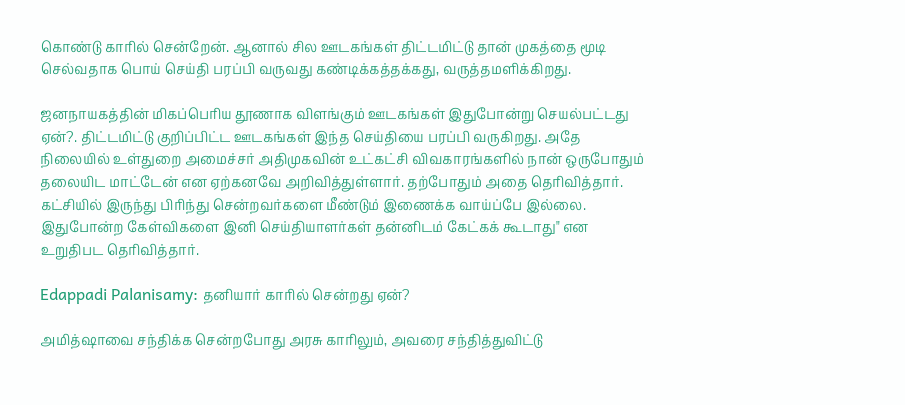கொண்டு காரில் சென்றேன். ஆனால் சில ஊடகங்கள் திட்டமிட்டு தான் முகத்தை மூடி செல்வதாக பொய் செய்தி பரப்பி வருவது கண்டிக்கத்தக்கது, வருத்தமளிக்கிறது.

ஜனநாயகத்தின் மிகப்பெரிய தூணாக விளங்கும் ஊடகங்கள் இதுபோன்று செயல்பட்டது ஏன்?. திட்டமிட்டு குறிப்பிட்ட ஊடகங்கள் இந்த செய்தியை பரப்பி வருகிறது. அதே நிலையில் உள்துறை அமைச்சர் அதிமுகவின் உட்கட்சி விவகாரங்களில் நான் ஒருபோதும் தலையிட மாட்டேன் என ஏற்கனவே அறிவித்துள்ளார். தற்போதும் அதை தெரிவித்தார். கட்சியில் இருந்து பிரிந்து சென்றவர்களை மீண்டும் இணைக்க வாய்ப்பே இல்லை. இதுபோன்ற கேள்விகளை இனி செய்தியாளர்கள் தன்னிடம் கேட்கக் கூடாது" என உறுதிபட தெரிவித்தார்.

Edappadi Palanisamy: தனியார் காரில் சென்றது ஏன்?

அமித்ஷாவை சந்திக்க சென்றபோது அரசு காரிலும், அவரை சந்தித்துவிட்டு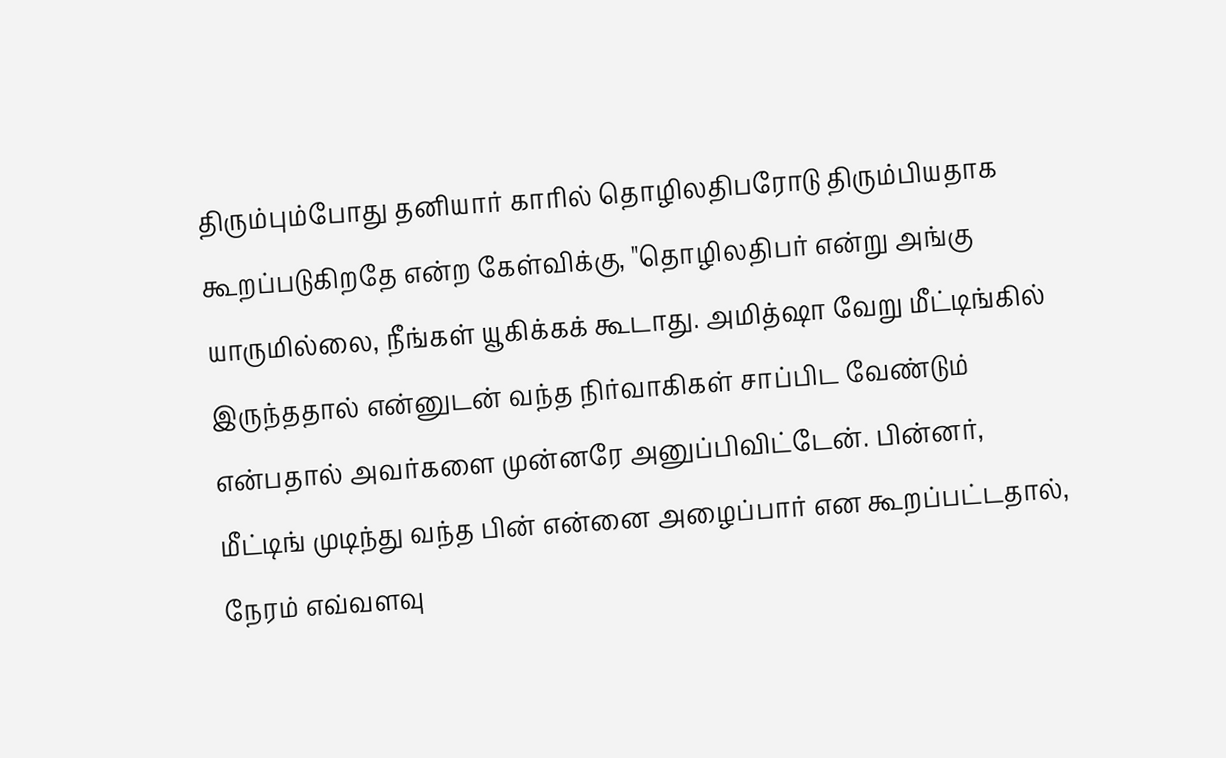திரும்பும்போது தனியார் காரில் தொழிலதிபரோடு திரும்பியதாக கூறப்படுகிறதே என்ற கேள்விக்கு, "தொழிலதிபர் என்று அங்கு யாருமில்லை, நீங்கள் யூகிக்கக் கூடாது. அமித்ஷா வேறு மீட்டிங்கில் இருந்ததால் என்னுடன் வந்த நிர்வாகிகள் சாப்பிட வேண்டும் என்பதால் அவர்களை முன்னரே அனுப்பிவிட்டேன். பின்னர், மீட்டிங் முடிந்து வந்த பின் என்னை அழைப்பார் என கூறப்பட்டதால், நேரம் எவ்வளவு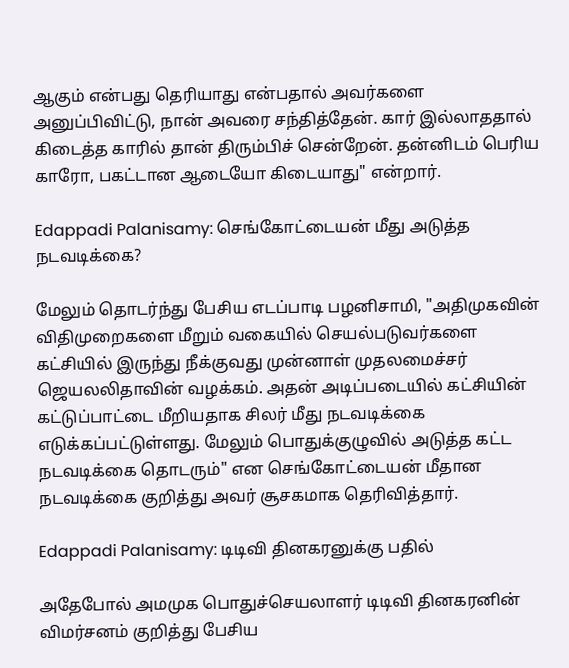ஆகும் என்பது தெரியாது என்பதால் அவர்களை அனுப்பிவிட்டு, நான் அவரை சந்தித்தேன். கார் இல்லாததால் கிடைத்த காரில் தான் திரும்பிச் சென்றேன். தன்னிடம் பெரிய காரோ, பகட்டான ஆடையோ கிடையாது" என்றார்.

Edappadi Palanisamy: செங்கோட்டையன் மீது அடுத்த நடவடிக்கை?

மேலும் தொடர்ந்து பேசிய எடப்பாடி பழனிசாமி, "அதிமுகவின் விதிமுறைகளை மீறும் வகையில் செயல்படுவர்களை கட்சியில் இருந்து நீக்குவது முன்னாள் முதலமைச்சர் ஜெயலலிதாவின் வழக்கம். அதன் அடிப்படையில் கட்சியின் கட்டுப்பாட்டை மீறியதாக சிலர் மீது நடவடிக்கை எடுக்கப்பட்டுள்ளது. மேலும் பொதுக்குழுவில் அடுத்த கட்ட நடவடிக்கை தொடரும்" என செங்கோட்டையன் மீதான நடவடிக்கை குறித்து அவர் சூசகமாக தெரிவித்தார்.

Edappadi Palanisamy: டிடிவி தினகரனுக்கு பதில்

அதேபோல் அமமுக பொதுச்செயலாளர் டிடிவி தினகரனின் விமர்சனம் குறித்து பேசிய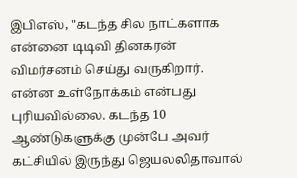இபிஎஸ், "கடந்த சில நாட்களாக என்னை டிடிவி தினகரன் விமர்சனம் செய்து வருகிறார். என்ன உள்நோக்கம் என்பது புரியவில்லை. கடந்த 10 ஆண்டுகளுக்கு முன்பே அவர் கட்சியில் இருந்து ஜெயலலிதாவால்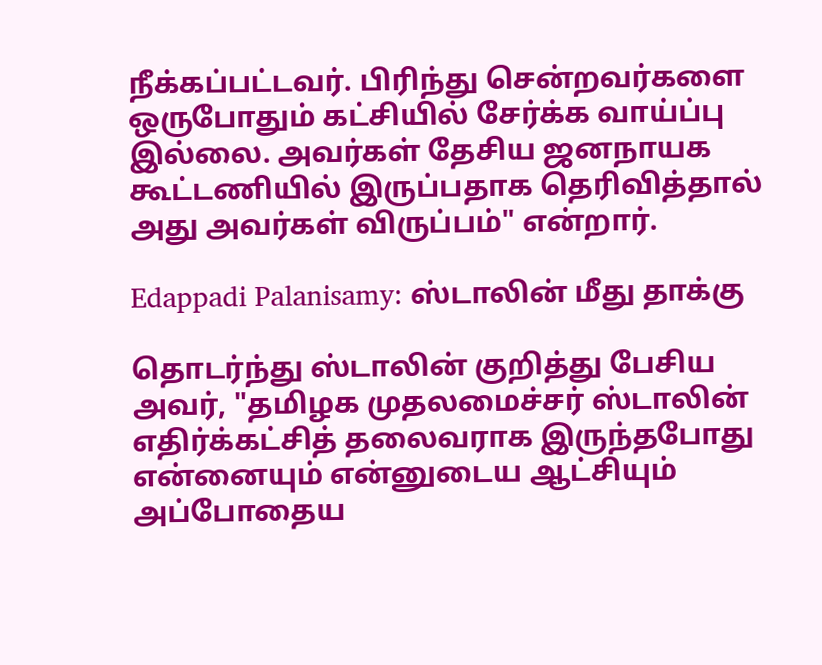நீக்கப்பட்டவர். பிரிந்து சென்றவர்களை ஒருபோதும் கட்சியில் சேர்க்க வாய்ப்பு இல்லை. அவர்கள் தேசிய ஜனநாயக கூட்டணியில் இருப்பதாக தெரிவித்தால் அது அவர்கள் விருப்பம்" என்றார்.

Edappadi Palanisamy: ஸ்டாலின் மீது தாக்கு

தொடர்ந்து ஸ்டாலின் குறித்து பேசிய அவர், "தமிழக முதலமைச்சர் ஸ்டாலின் எதிர்க்கட்சித் தலைவராக இருந்தபோது என்னையும் என்னுடைய ஆட்சியும் அப்போதைய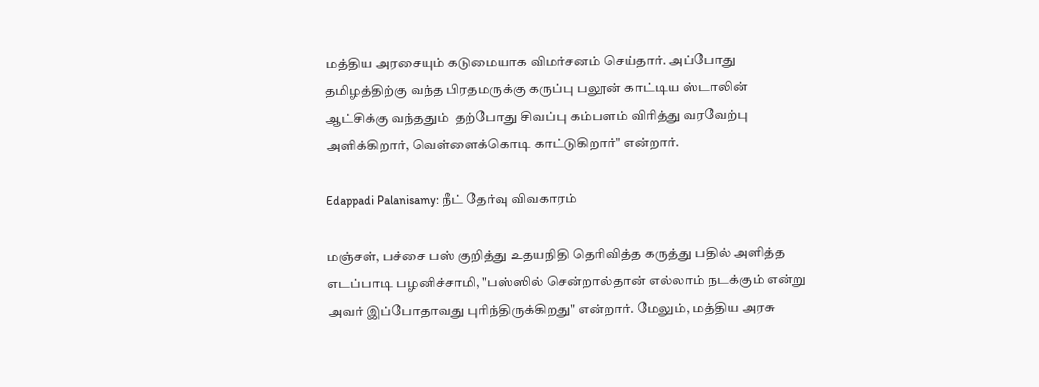மத்திய அரசையும் கடுமையாக விமர்சனம் செய்தார். அப்போது தமிழத்திற்கு வந்த பிரதமருக்கு கருப்பு பலூன் காட்டிய ஸ்டாலின் ஆட்சிக்கு வந்ததும்  தற்போது சிவப்பு கம்பளம் விரித்து வரவேற்பு அளிக்கிறார், வெள்ளைக்கொடி காட்டுகிறார்" என்றார்.

Edappadi Palanisamy: நீட் தேர்வு விவகாரம்

மஞ்சள், பச்சை பஸ் குறித்து உதயநிதி தெரிவித்த கருத்து பதில் அளித்த எடப்பாடி பழனிச்சாமி, "பஸ்ஸில் சென்றால்தான் எல்லாம் நடக்கும் என்று அவர் இப்போதாவது புரிந்திருக்கிறது" என்றார். மேலும், மத்திய அரசு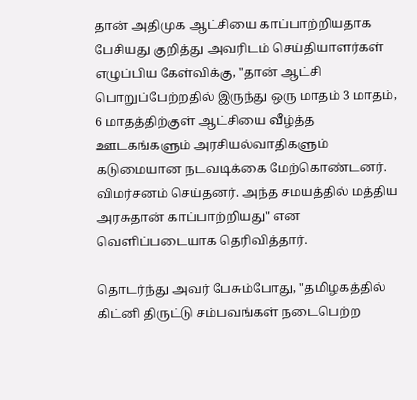தான் அதிமுக ஆட்சியை காப்பாற்றியதாக பேசியது குறித்து அவரிடம் செய்தியாளர்கள் எழுப்பிய கேள்விக்கு, "தான் ஆட்சி பொறுப்பேற்றதில் இருந்து ஒரு மாதம் 3 மாதம், 6 மாதத்திற்குள் ஆட்சியை வீழ்த்த ஊடகங்களும் அரசியல்வாதிகளும் கடுமையான நடவடிக்கை மேற்கொண்டனர். விமர்சனம் செய்தனர். அந்த சமயத்தில் மத்திய அரசுதான் காப்பாற்றியது" என வெளிப்படையாக தெரிவித்தார்.

தொடர்ந்து அவர் பேசும்போது, "தமிழகத்தில் கிட்னி திருட்டு சம்பவங்கள் நடைபெற்ற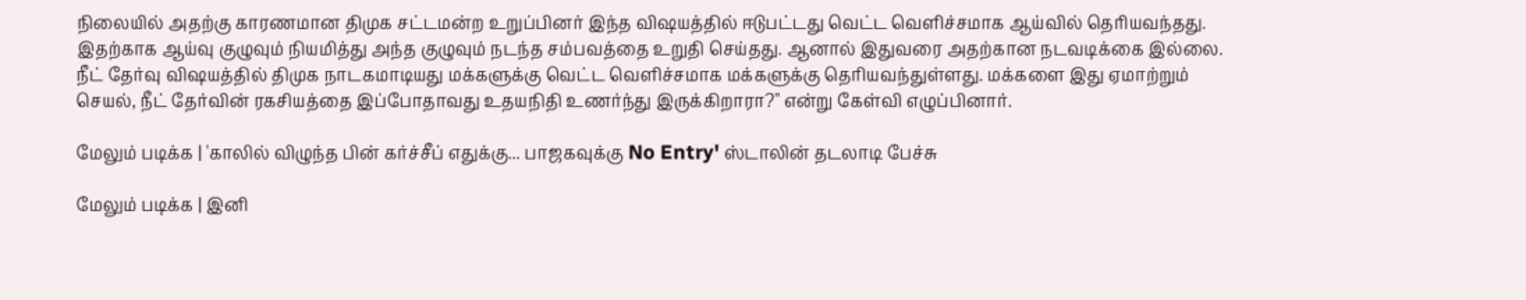நிலையில் அதற்கு காரணமான திமுக சட்டமன்ற உறுப்பினர் இந்த விஷயத்தில் ஈடுபட்டது வெட்ட வெளிச்சமாக ஆய்வில் தெரியவந்தது. இதற்காக ஆய்வு குழுவும் நியமித்து அந்த குழுவும் நடந்த சம்பவத்தை உறுதி செய்தது. ஆனால் இதுவரை அதற்கான நடவடிக்கை இல்லை. நீட் தேர்வு விஷயத்தில் திமுக நாடகமாடியது மக்களுக்கு வெட்ட வெளிச்சமாக மக்களுக்கு தெரியவந்துள்ளது. மக்களை இது ஏமாற்றும் செயல், நீட் தேர்வின் ரகசியத்தை இப்போதாவது உதயநிதி உணர்ந்து இருக்கிறாரா?" என்று கேள்வி எழுப்பினார்.

மேலும் படிக்க | 'காலில் விழுந்த பின் கர்ச்சீப் எதுக்கு... பாஜகவுக்கு No Entry' ஸ்டாலின் தடலாடி பேச்சு

மேலும் படிக்க | இனி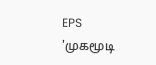EPS 'முகமூடி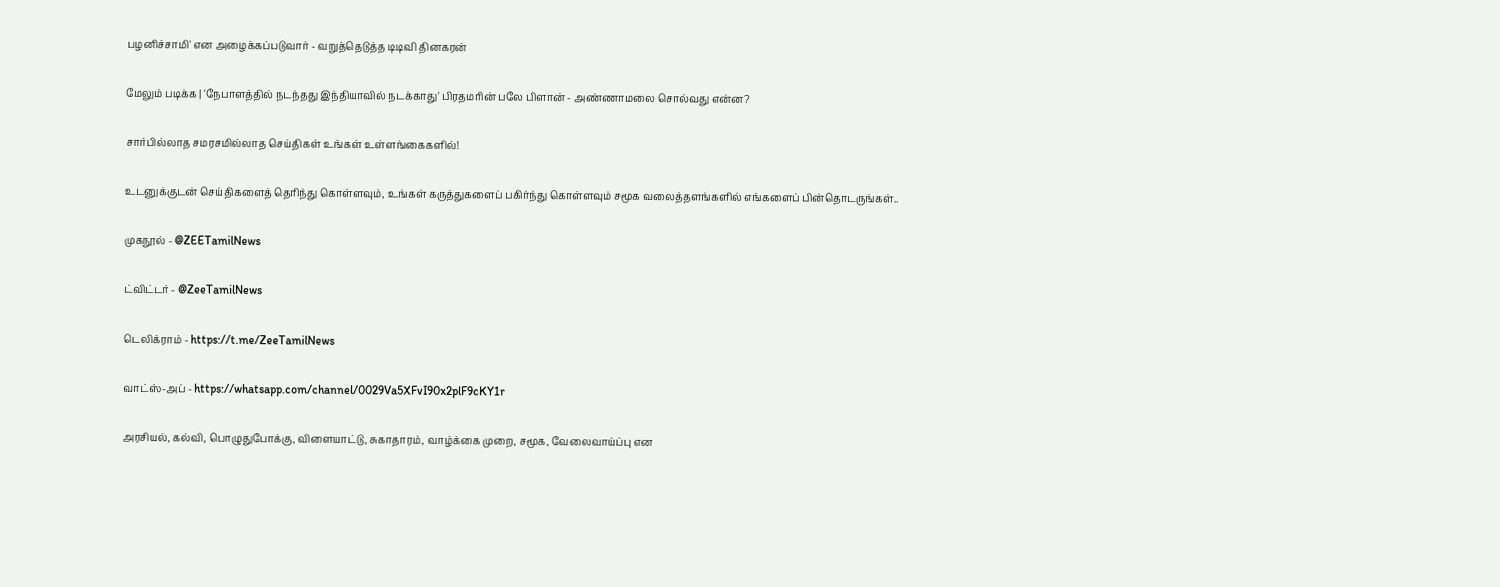பழனிச்சாமி' என அழைக்கப்படுவார் - வறுத்தெடுத்த டிடிவி தினகரன்

மேலும் படிக்க | 'நேபாளத்தில் நடந்தது இந்தியாவில் நடக்காது' பிரதமரின் பலே பிளான் - அண்ணாமலை சொல்வது என்ன?

சார்பில்லாத சமரசமில்லாத செய்திகள் உங்கள் உள்ளங்கைகளில்!

உடனுக்குடன் செய்திகளைத் தெரிந்து கொள்ளவும், உங்கள் கருத்துகளைப் பகிர்ந்து கொள்ளவும் சமூக வலைத்தளங்களில் எங்களைப் பின்தொடருங்கள்..

முகநூல் - @ZEETamilNews

ட்விட்டர் - @ZeeTamilNews

டெலிக்ராம் - https://t.me/ZeeTamilNews

வாட்ஸ்-அப் - https://whatsapp.com/channel/0029Va5XFvI90x2plF9cKY1r

அரசியல், கல்வி, பொழுதுபோக்கு, விளையாட்டு, சுகாதாரம், வாழ்க்கை முறை, சமூக, வேலைவாய்ப்பு என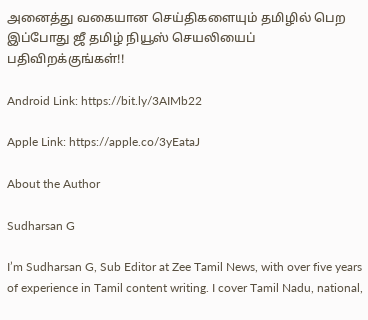அனைத்து வகையான செய்திகளையும் தமிழில் பெற இப்போது ஜீ தமிழ் நியூஸ் செயலியைப் பதிவிறக்குங்கள்!!

Android Link: https://bit.ly/3AIMb22

Apple Link: https://apple.co/3yEataJ

About the Author

Sudharsan G

I’m Sudharsan G, Sub Editor at Zee Tamil News, with over five years of experience in Tamil content writing. I cover Tamil Nadu, national,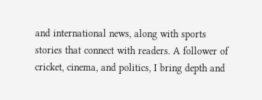and international news, along with sports stories that connect with readers. A follower of cricket, cinema, and politics, I bring depth and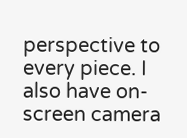perspective to every piece. I also have on-screen camera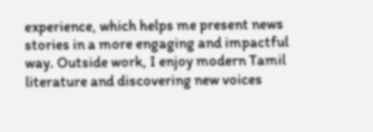experience, which helps me present news stories in a more engaging and impactful way. Outside work, I enjoy modern Tamil literature and discovering new voices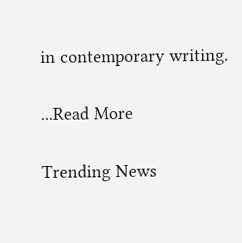in contemporary writing.

...Read More

Trending News